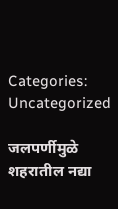Categories: Uncategorized

जलपर्णीमुळे शहरातील नद्या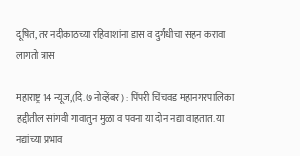दूषित, तर नदीकाठच्या रहिवाशांना डास व दुर्गंधीचा सहन करावा लागतो त्रास

महाराष्ट्र 14 न्यूज,(दि.७ नोव्हेंबर) : पिंपरी चिंचवड महानगरपालिका हद्दीतील सांगवी गावातुन मुळा व पवना या दोन नद्या वाहतात. या नद्यांच्या प्रभाव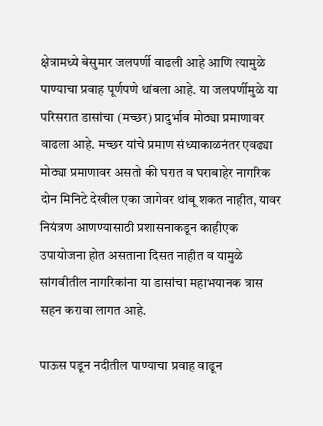क्षेत्रामध्ये बेसुमार जलपर्णी वाढली आहे आणि त्यामुळे पाण्याचा प्रवाह पूर्णपणे थांबला आहे. या जलपर्णीमुळे या परिसरात डासांचा (मच्छर) प्रादुर्भाव मोठ्या प्रमाणावर वाढला आहे. मच्छर यांचे प्रमाण संध्याकाळनंतर एवढ्या मोठ्या प्रमाणावर असतो की घरात व घराबाहेर नागरिक दोन मिनिटे देखील एका जागेवर थांबू शकत नाहीत, यावर नियंत्रण आणण्यासाठी प्रशासनाकडून काहीएक उपायोजना होत असताना दिसत नाहीत व यामुळे सांगवीतील नागरिकांना या डासांचा महाभयानक त्रास सहन करावा लागत आहे.

पाऊस पडून नदीतील पाण्याचा प्रवाह वाढून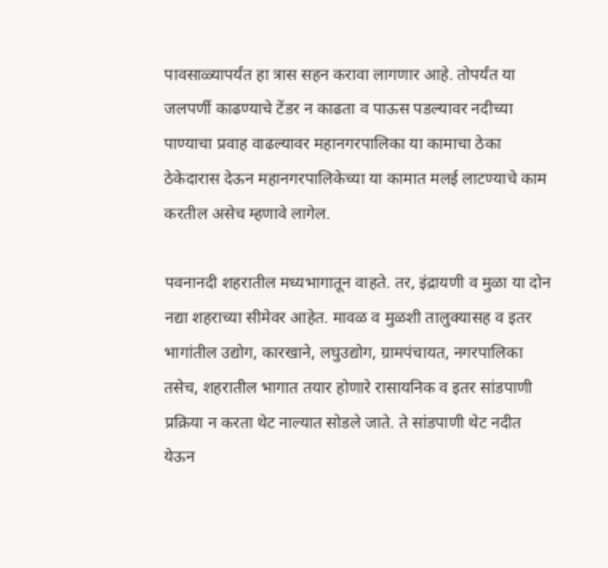पावसाळ्यापर्यंत हा त्रास सहन करावा लागणार आहे. तोपर्यंत या जलपर्णी काढण्याचे टेंडर न काढता व पाऊस पडल्यावर नदीच्या पाण्याचा प्रवाह वाढल्यावर महानगरपालिका या कामाचा ठेका ठेकेदारास देऊन महानगरपालिकेच्या या कामात मलई लाटण्याचे काम करतील असेच म्हणावे लागेल.

पवनानदी शहरातील मध्यभागातून वाहते. तर, इंद्रायणी व मुळा या दोन नद्या शहराच्या सीमेवर आहेत. मावळ व मुळशी तालुक्यासह व इतर भागांतील उद्योग, कारखाने, लघुउद्योग, ग्रामपंचायत, नगरपालिका तसेच, शहरातील भागात तयार होणारे रासायनिक व इतर सांडपाणी प्रक्रिया न करता थेट नाल्यात सोडले जाते. ते सांडपाणी थेट नदीत येऊन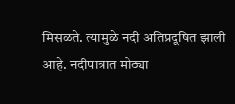मिसळते. त्यामुळे नदी अतिप्रदूषित झाली आहे. नदीपात्रात मोठ्या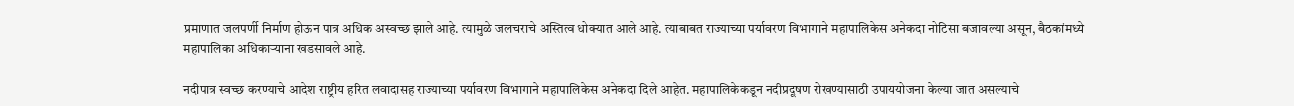प्रमाणात जलपर्णी निर्माण होऊन पात्र अधिक अस्वच्छ झाले आहे. त्यामुळे जलचराचे अस्तित्व धोक्यात आले आहे. त्याबाबत राज्याच्या पर्यावरण विभागाने महापालिकेस अनेकदा नोटिसा बजावल्या असून, बैठकांमध्ये महापालिका अधिकार्‍याना खडसावले आहे.

नदीपात्र स्वच्छ करण्याचे आदेश राष्ट्रीय हरित लवादासह राज्याच्या पर्यावरण विभागाने महापालिकेस अनेकदा दिले आहेत. महापालिकेकडून नदीप्रदूषण रोखण्यासाठी उपाययोजना केल्या जात असल्याचे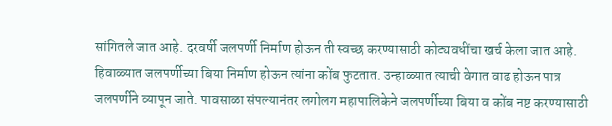सांगितले जात आहे. दरवर्षी जलपर्णी निर्माण होऊन ती स्वच्छ करण्यासाठी कोट्यवधींचा खर्च केला जात आहे.
हिवाळ्यात जलपर्णीच्या बिया निर्माण होऊन त्यांना कोंब फुटतात. उन्हाळ्यात त्याची वेगात वाढ होऊन पात्र जलपर्णीने व्यापून जाते. पावसाळा संपल्यानंतर लगोलग महापालिकेने जलपर्णीच्या बिया व कोंब नष्ट करण्यासाठी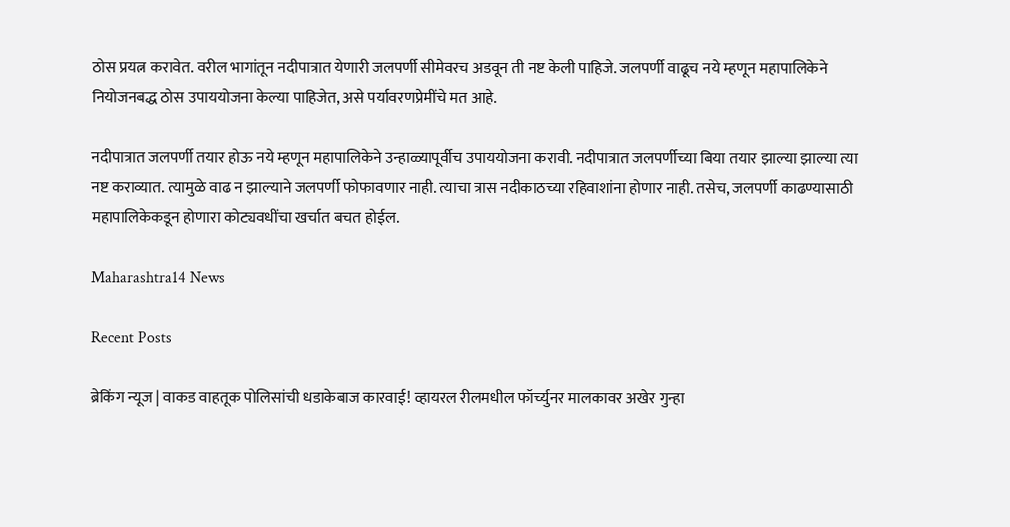ठोस प्रयत्न करावेत. वरील भागांतून नदीपात्रात येणारी जलपर्णी सीमेवरच अडवून ती नष्ट केली पाहिजे. जलपर्णी वाढूच नये म्हणून महापालिकेने नियोजनबद्ध ठोस उपाययोजना केल्या पाहिजेत, असे पर्यावरणप्रेमींचे मत आहे.

नदीपात्रात जलपर्णी तयार होऊ नये म्हणून महापालिकेने उन्हाळ्यापूर्वीच उपाययोजना करावी. नदीपात्रात जलपर्णीच्या बिया तयार झाल्या झाल्या त्या नष्ट कराव्यात. त्यामुळे वाढ न झाल्याने जलपर्णी फोफावणार नाही. त्याचा त्रास नदीकाठच्या रहिवाशांना होणार नाही. तसेच, जलपर्णी काढण्यासाठी महापालिकेकडून होणारा कोट्यवधींचा खर्चात बचत होईल.

Maharashtra14 News

Recent Posts

ब्रेकिंग न्यूज | वाकड वाहतूक पोलिसांची धडाकेबाज कारवाई! व्हायरल रीलमधील फॉर्च्युनर मालकावर अखेर गुन्हा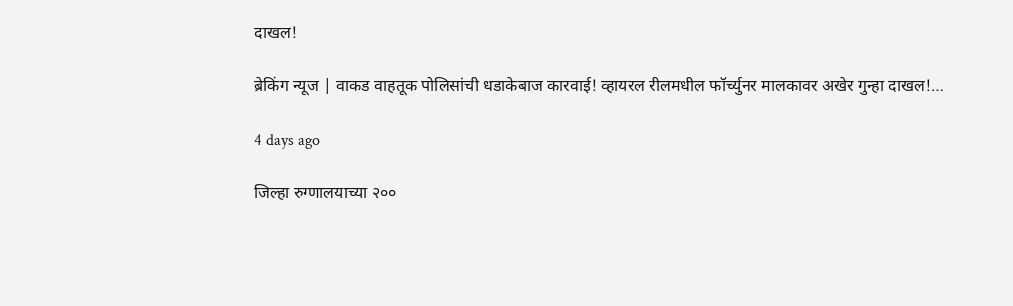दाखल!

ब्रेकिंग न्यूज | वाकड वाहतूक पोलिसांची धडाकेबाज कारवाई! व्हायरल रीलमधील फॉर्च्युनर मालकावर अखेर गुन्हा दाखल!…

4 days ago

जिल्हा रुग्णालयाच्या २००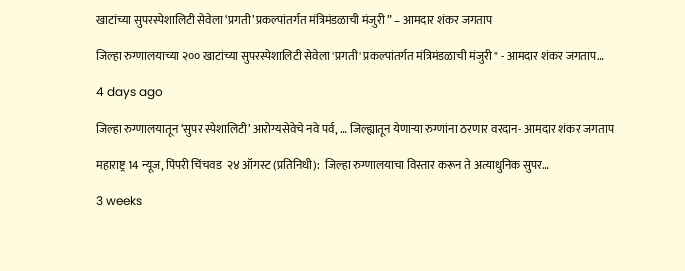खाटांच्या सुपरस्पेशालिटी सेवेला ‘प्रगती’ प्रकल्पांतर्गत मंत्रिमंडळाची मंजुरी ” – आमदार शंकर जगताप

जिल्हा रुग्णालयाच्या २०० खाटांच्या सुपरस्पेशालिटी सेवेला 'प्रगती' प्रकल्पांतर्गत मंत्रिमंडळाची मंजुरी " - आमदार शंकर जगताप…

4 days ago

जिल्हा रुग्णालयातून ‘सुपर स्पेशालिटी’ आरोग्यसेवेचे नवे पर्व, … जिल्ह्यातून येणाऱ्या रुग्णांना ठरणार वरदान- आमदार शंकर जगताप

महाराष्ट्र 14 न्यूज, पिंपरी चिंचवड  २४ ऑगस्ट (प्रतिनिधी):  जिल्हा रुग्णालयाचा विस्तार करून ते अत्याधुनिक सुपर…

3 weeks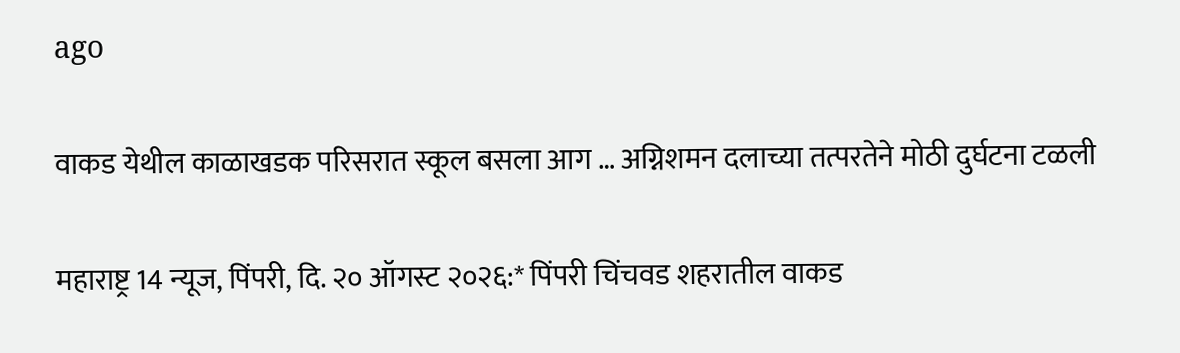ago

वाकड येथील काळाखडक परिसरात स्कूल बसला आग … अग्निशमन दलाच्या तत्परतेने मोठी दुर्घटना टळली

महाराष्ट्र 14 न्यूज, पिंपरी, दि. २० ऑगस्ट २०२६:* पिंपरी चिंचवड शहरातील वाकड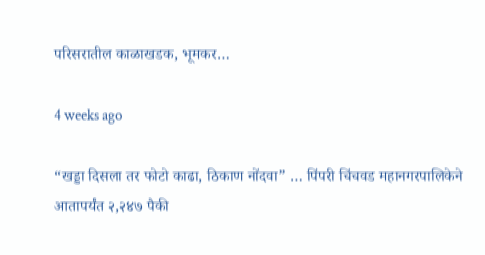परिसरातील काळाखडक, भूमकर…

4 weeks ago

“खड्डा दिसला तर फोटो काढा, ठिकाण नोंदवा” … पिंपरी चिंचवड महानगरपालिकेने आतापर्यंत २,२४७ पैकी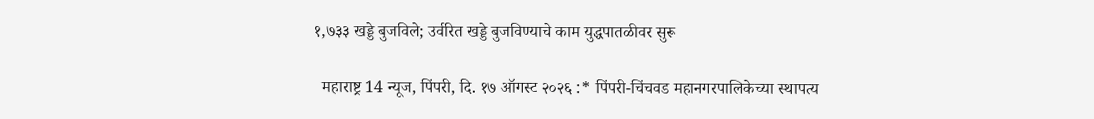१,७३३ खड्डे बुजविले; उर्वरित खड्डे बुजविण्याचे काम युद्धपातळीवर सुरू

  महाराष्ट्र 14 न्यूज, पिंपरी, दि. १७ ऑगस्ट २०२६ :* पिंपरी-चिंचवड महानगरपालिकेच्या स्थापत्य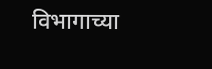विभागाच्या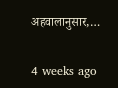अहवालानुसार,…

4 weeks ago